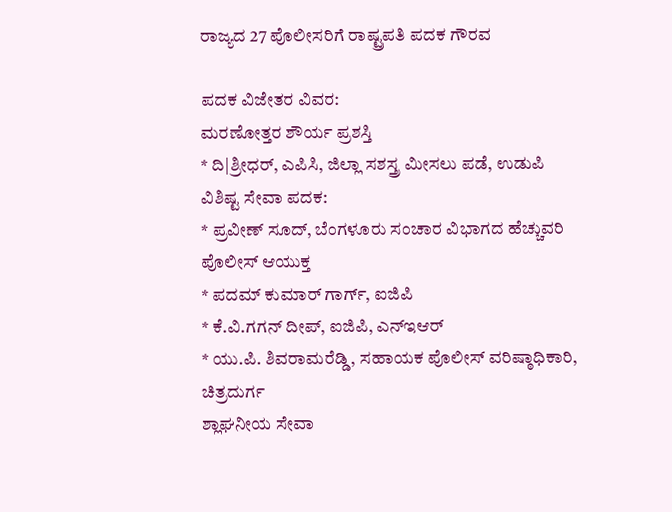ರಾಜ್ಯದ 27 ಪೊಲೀಸರಿಗೆ ರಾಷ್ಟ್ರಪತಿ ಪದಕ ಗೌರವ

ಪದಕ ವಿಜೇತರ ವಿವರ:
ಮರಣೋತ್ತರ ಶೌರ್ಯ ಪ್ರಶಸ್ತಿ
* ದಿ|ಶ್ರೀಧರ್, ಎಪಿಸಿ, ಜಿಲ್ಲಾ ಸಶಸ್ತ್ರ ಮೀಸಲು ಪಡೆ, ಉಡುಪಿ
ವಿಶಿಷ್ಟ ಸೇವಾ ಪದಕ:
* ಪ್ರವೀಣ್ ಸೂದ್, ಬೆಂಗಳೂರು ಸಂಚಾರ ವಿಭಾಗದ ಹೆಚ್ಚುವರಿ ಪೊಲೀಸ್ ಆಯುಕ್ತ
* ಪದಮ್ ಕುಮಾರ್ ಗಾರ್ಗ್, ಐಜಿಪಿ
* ಕೆ.ವಿ.ಗಗನ್ ದೀಪ್, ಐಜಿಪಿ, ಎನ್ಇಆರ್
* ಯು.ಪಿ. ಶಿವರಾಮರೆಡ್ಡಿ, ಸಹಾಯಕ ಪೊಲೀಸ್ ವರಿಷ್ಠಾಧಿಕಾರಿ, ಚಿತ್ರದುರ್ಗ
ಶ್ಲಾಘನೀಯ ಸೇವಾ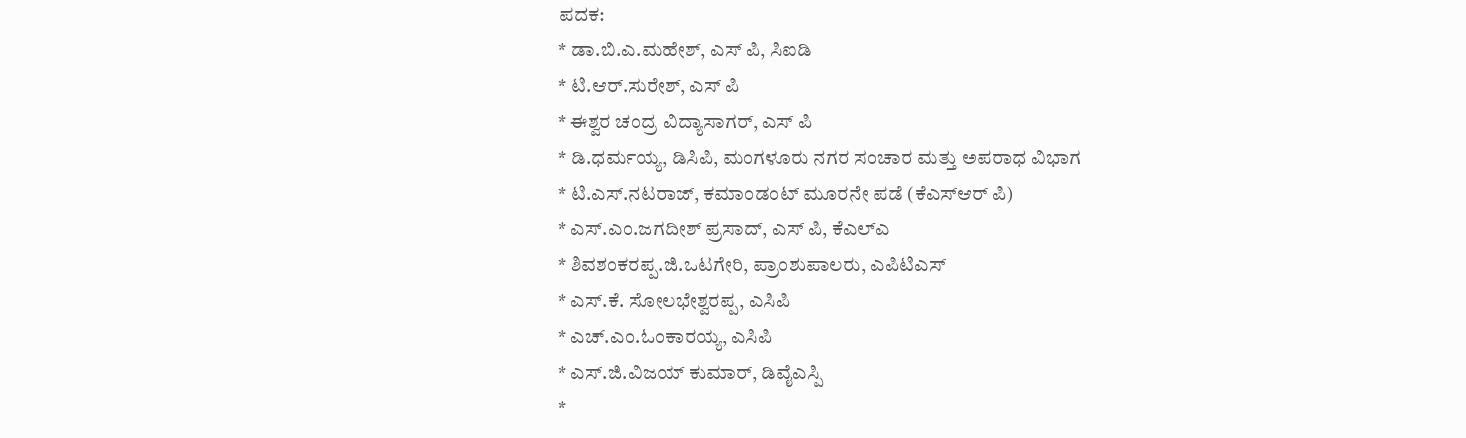ಪದಕ:
* ಡಾ.ಬಿ.ಎ.ಮಹೇಶ್, ಎಸ್ ಪಿ, ಸಿಐಡಿ
* ಟಿ.ಆರ್.ಸುರೇಶ್, ಎಸ್ ಪಿ
* ಈಶ್ವರ ಚಂದ್ರ ವಿದ್ಯಾಸಾಗರ್, ಎಸ್ ಪಿ
* ಡಿ.ಧರ್ಮಯ್ಯ, ಡಿಸಿಪಿ, ಮಂಗಳೂರು ನಗರ ಸಂಚಾರ ಮತ್ತು ಅಪರಾಧ ವಿಭಾಗ
* ಟಿ.ಎಸ್.ನಟರಾಜ್, ಕಮಾಂಡಂಟ್ ಮೂರನೇ ಪಡೆ (ಕೆಎಸ್ಆರ್ ಪಿ)
* ಎಸ್.ಎಂ.ಜಗದೀಶ್ ಪ್ರಸಾದ್, ಎಸ್ ಪಿ, ಕೆಎಲ್ಎ
* ಶಿವಶಂಕರಪ್ಪ.ಜಿ.ಒಟಗೇರಿ, ಪ್ರಾಂಶುಪಾಲರು, ಎಪಿಟಿಎಸ್
* ಎಸ್.ಕೆ. ಸೋಲಭೇಶ್ವರಪ್ಪ, ಎಸಿಪಿ
* ಎಚ್.ಎಂ.ಓಂಕಾರಯ್ಯ, ಎಸಿಪಿ
* ಎಸ್.ಜಿ.ವಿಜಯ್ ಕುಮಾರ್, ಡಿವೈಎಸ್ಪಿ
*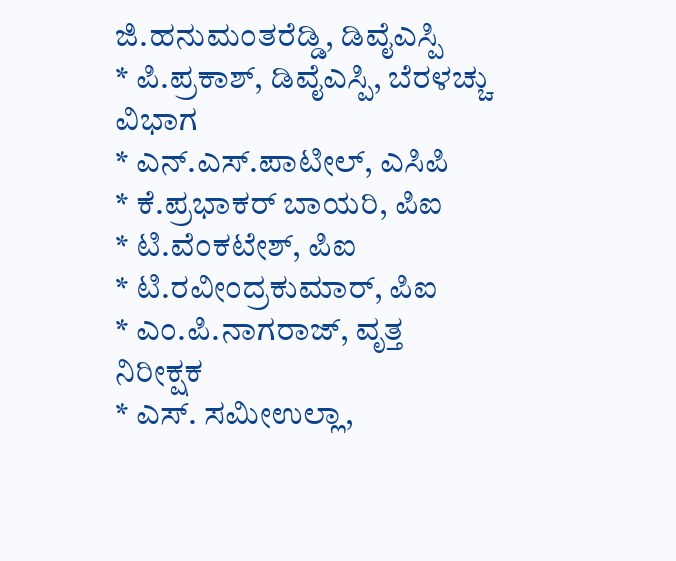ಜಿ.ಹನುಮಂತರೆಡ್ಡಿ, ಡಿವೈಎಸ್ಪಿ
* ಪಿ.ಪ್ರಕಾಶ್, ಡಿವೈಎಸ್ಪಿ, ಬೆರಳಚ್ಚು ವಿಭಾಗ
* ಎನ್.ಎಸ್.ಪಾಟೀಲ್, ಎಸಿಪಿ
* ಕೆ.ಪ್ರಭಾಕರ್ ಬಾಯರಿ, ಪಿಐ
* ಟಿ.ವೆಂಕಟೇಶ್, ಪಿಐ
* ಟಿ.ರವೀಂದ್ರಕುಮಾರ್, ಪಿಐ
* ಎಂ.ಪಿ.ನಾಗರಾಜ್, ವೃತ್ತ ನಿರೀಕ್ಷಕ
* ಎಸ್. ಸಮೀಉಲ್ಲಾ,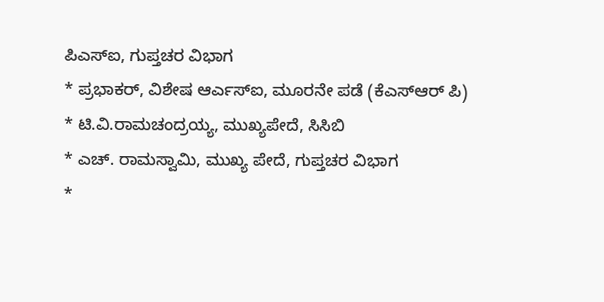ಪಿಎಸ್ಐ, ಗುಪ್ತಚರ ವಿಭಾಗ
* ಪ್ರಭಾಕರ್, ವಿಶೇಷ ಆರ್ಎಸ್ಐ, ಮೂರನೇ ಪಡೆ (ಕೆಎಸ್ಆರ್ ಪಿ)
* ಟಿ.ವಿ.ರಾಮಚಂದ್ರಯ್ಯ, ಮುಖ್ಯಪೇದೆ, ಸಿಸಿಬಿ
* ಎಚ್. ರಾಮಸ್ವಾಮಿ, ಮುಖ್ಯ ಪೇದೆ, ಗುಪ್ತಚರ ವಿಭಾಗ
*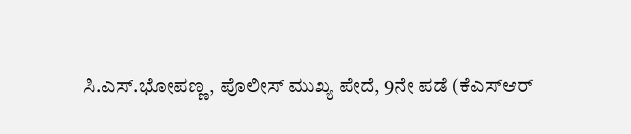ಸಿ.ಎಸ್.ಭೋಪಣ್ಣ, ಪೊಲೀಸ್ ಮುಖ್ಯ ಪೇದೆ, 9ನೇ ಪಡೆ (ಕೆಎಸ್ಆರ್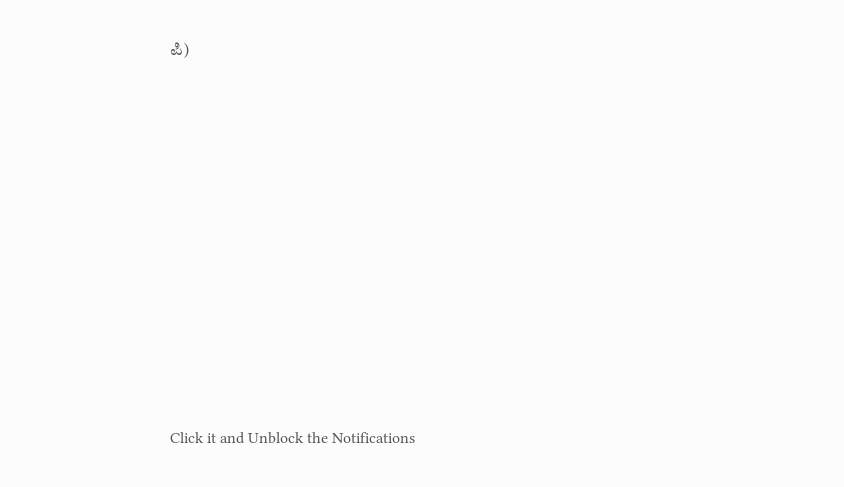ಪಿ)











Click it and Unblock the Notifications